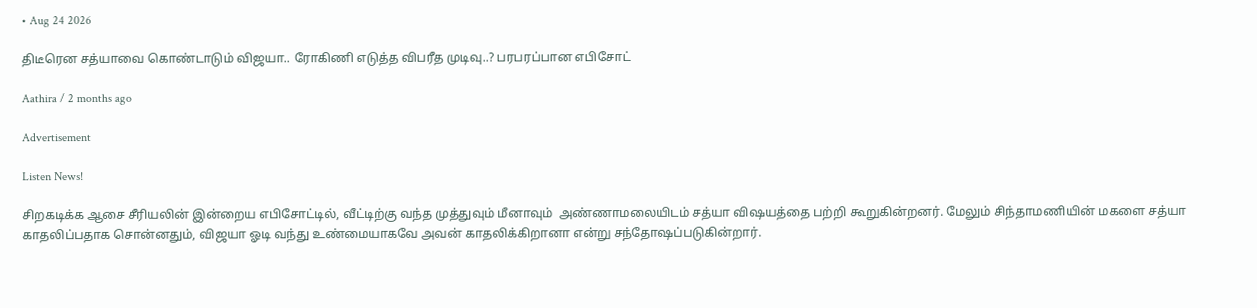• Aug 24 2026

திடீரென சத்யாவை கொண்டாடும் விஜயா.. ரோகிணி எடுத்த விபரீத முடிவு..? பரபரப்பான எபிசோட்

Aathira / 2 months ago

Advertisement

Listen News!

சிறகடிக்க ஆசை சீரியலின் இன்றைய எபிசோட்டில், வீட்டிற்கு வந்த முத்துவும் மீனாவும்  அண்ணாமலையிடம் சத்யா விஷயத்தை பற்றி கூறுகின்றனர். மேலும் சிந்தாமணியின் மகளை சத்யா காதலிப்பதாக சொன்னதும், விஜயா ஓடி வந்து உண்மையாகவே அவன் காதலிக்கிறானா என்று சந்தோஷப்படுகின்றார்.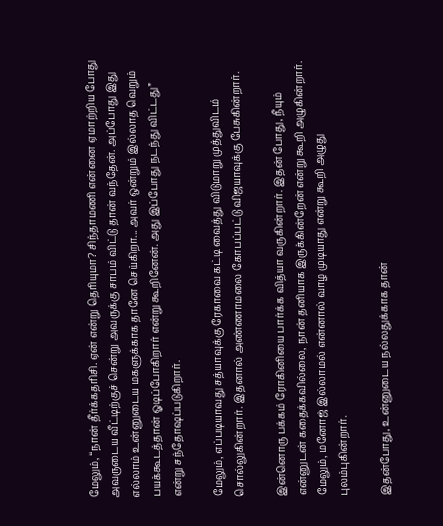மேலும், “நான் தீர்க்கதரிசி. ஏன் என்று தெரியுமா? சிந்தாமணி என்னை ஏமாற்றிய போது அவருடைய வீட்டிற்குச் சென்று அவருக்கு சாபம் விட்டு தான் வந்தேன். அப்போது இது எல்லாம் உன்னுடைய மகளுக்காக தானே செய்கிறா... அவர் ஒன்றும் இல்லாத வெறும் பயக்கூடத்தான் ஓடிப்போகிறார் என்று கூறினேன். அது இப்போது நடந்து விட்டது” என்று சந்தோஷப்படுகிறார்.

மேலும், எப்படியாவது சத்யாவுக்கு ரேகாவை கட்டி வைத்து விடுமாறு முத்துவிடம் சொல்லுகின்றார். இதனால் அண்ணாமலை கோபப்பட்டு விஜயாவுக்கு பேசுகின்றார்.

இன்னொரு பக்கம் ரோகினியை பார்க்க வித்யா வருகின்றார். இதன் போது, நீயும் என்னுடன் கதைக்கவில்லை, நான் தனியாக இருக்கின்றேன் என்று கூறி அழுகின்றார். மேலும், மனோஜ் இல்லாமல் என்னால் வாழ முடியாது என்று கூறி அழுது புலம்புகின்றார்.

இதன்போது, உன்னுடைய நல்லதுக்காக தான்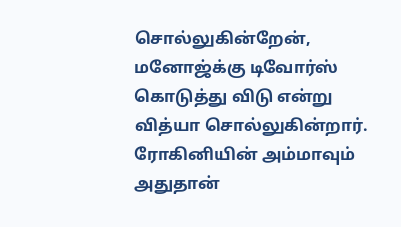சொல்லுகின்றேன், மனோஜ்க்கு டிவோர்ஸ் கொடுத்து விடு என்று வித்யா சொல்லுகின்றார். ரோகினியின் அம்மாவும் அதுதான்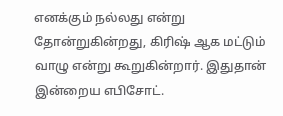எனக்கும் நல்லது என்று தோன்றுகின்றது, கிரிஷ் ஆக மட்டும் வாழு என்று கூறுகின்றார். இதுதான் இன்றைய எபிசோட்.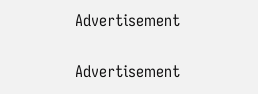Advertisement

Advertisement